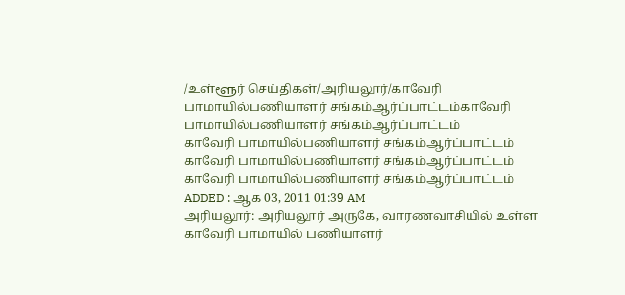/உள்ளூர் செய்திகள்/அரியலூர்/காவேரி பாமாயில்பணியாளர் சங்கம்ஆர்ப்பாட்டம்காவேரி பாமாயில்பணியாளர் சங்கம்ஆர்ப்பாட்டம்
காவேரி பாமாயில்பணியாளர் சங்கம்ஆர்ப்பாட்டம்
காவேரி பாமாயில்பணியாளர் சங்கம்ஆர்ப்பாட்டம்
காவேரி பாமாயில்பணியாளர் சங்கம்ஆர்ப்பாட்டம்
ADDED : ஆக 03, 2011 01:39 AM
அரியலூர்: அரியலூர் அருகே, வாரணவாசியில் உள்ள காவேரி பாமாயில் பணியாளர்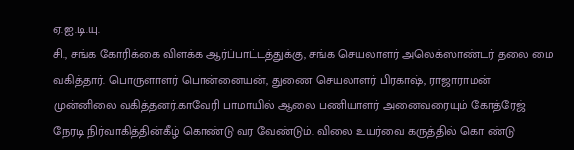ஏ.ஐ.டி.யு.
சி., சங்க கோரிக்கை விளக்க ஆர்ப்பாட்டத்துக்கு, சங்க செயலாளர் அலெக்ஸாண்டர் தலை மை வகித்தார். பொருளாளர் பொன்னையன், துணை செயலாளர் பிரகாஷ், ராஜாராமன் முன்னிலை வகித்தனர்.காவேரி பாமாயில் ஆலை பணியாளர் அனைவரையும் கோத்ரேஜ் நேரடி நிர்வாகித்தின்கீழ் கொண்டு வர வேண்டும். விலை உயர்வை கருத்தில் கொ ண்டு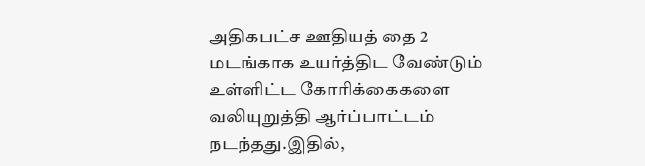அதிகபட்ச ஊதியத் தை 2 மடங்காக உயர்த்திட வேண்டும் உள்ளிட்ட கோரிக்கைகளை வலியுறுத்தி ஆர்ப்பாட்டம் நடந்தது.இதில்,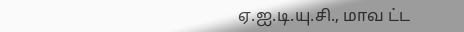ஏ.ஐ.டி.யு.சி., மாவ ட்ட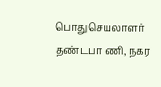பொதுசெயலாளர் தண்டபா ணி, நகர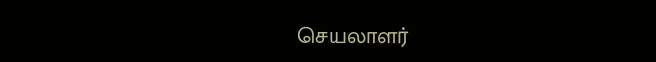செயலாளர்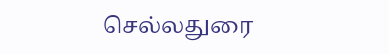செல்லதுரை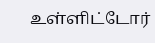உள்ளிட்டோர்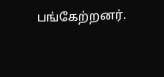பங்கேற்றனர்.